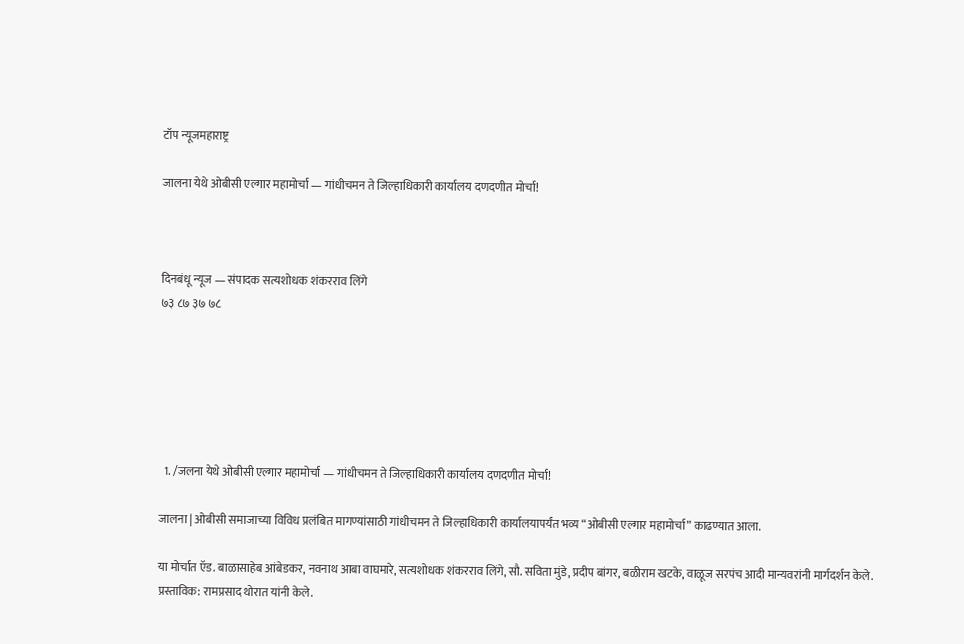टॉप न्यूजमहाराष्ट्र

जालना येथे ओबीसी एल्गार महामोर्चा — गांधीचमन ते जिल्हाधिकारी कार्यालय दणदणीत मोर्चा!



दिनबंधू न्यूज — संपादक सत्यशोधक शंकरराव लिंगे
७३ ८७ ३७ ७८






  1. /जलना येथे ओबीसी एल्गार महामोर्चा — गांधीचमन ते जिल्हाधिकारी कार्यालय दणदणीत मोर्चा!

जालना | ओबीसी समाजाच्या विविध प्रलंबित मागण्यांसाठी गांधीचमन ते जिल्हाधिकारी कार्यालयापर्यंत भव्य “ओबीसी एल्गार महामोर्चा” काढण्यात आला.

या मोर्चात ऍड. बाळासाहेब आंबेडकर, नवनाथ आबा वाघमारे, सत्यशोधक शंकरराव लिंगे, सौ. सविता मुंडे, प्रदीप बांगर, बळीराम खटके, वाळूज सरपंच आदी मान्यवरांनी मार्गदर्शन केले.
प्रस्ताविक: रामप्रसाद थोरात यांनी केले.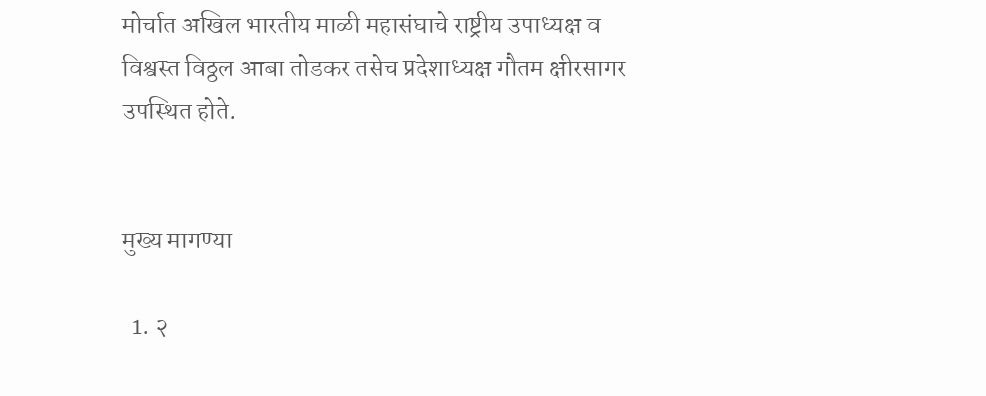मोर्चात अखिल भारतीय माळी महासंघाचे राष्ट्रीय उपाध्यक्ष व विश्वस्त विठ्ठल आबा तोडकर तसेच प्रदेशाध्यक्ष गौतम क्षीरसागर उपस्थित होते.


मुख्य मागण्या

  1. २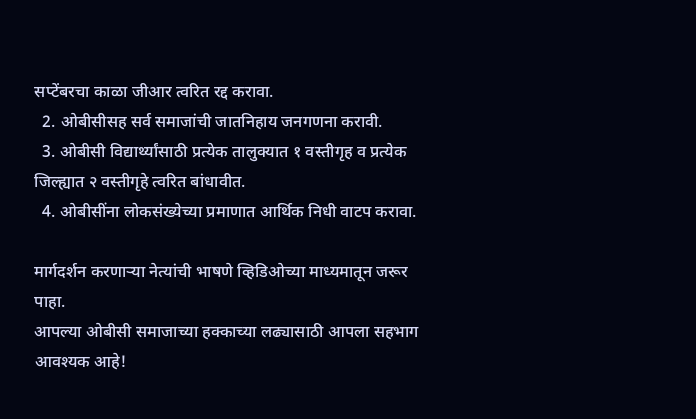सप्टेंबरचा काळा जीआर त्वरित रद्द करावा.
  2. ओबीसीसह सर्व समाजांची जातनिहाय जनगणना करावी.
  3. ओबीसी विद्यार्थ्यांसाठी प्रत्येक तालुक्यात १ वस्तीगृह व प्रत्येक जिल्ह्यात २ वस्तीगृहे त्वरित बांधावीत.
  4. ओबीसींना लोकसंख्येच्या प्रमाणात आर्थिक निधी वाटप करावा.

मार्गदर्शन करणाऱ्या नेत्यांची भाषणे व्हिडिओच्या माध्यमातून जरूर पाहा.
आपल्या ओबीसी समाजाच्या हक्काच्या लढ्यासाठी आपला सहभाग आवश्यक आहे!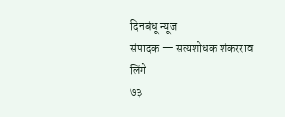दिनबंधू न्यूज
संपादक — सत्यशोधक शंकरराव लिंगे
७३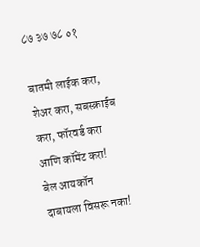८७ ३७ ७८ ०१

बातमी लाईक करा, शेअर करा, सबस्क्राईब करा, फॉरवर्ड करा आणि कॉमेंट करा!
बेल आयकॉन दाबायला विसरू नका!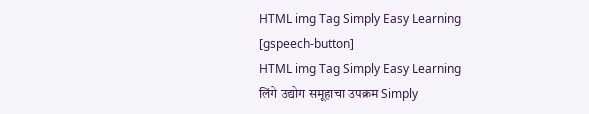HTML img Tag Simply Easy Learning
[gspeech-button]
HTML img Tag Simply Easy Learning
लिंगे उद्योग समूहाचा उपक्रम Simply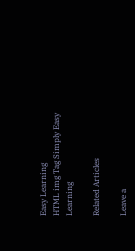Easy Learning
HTML img Tag Simply Easy Learning

Related Articles

Leave a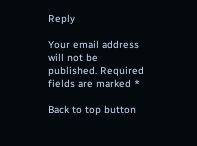Reply

Your email address will not be published. Required fields are marked *

Back to top button